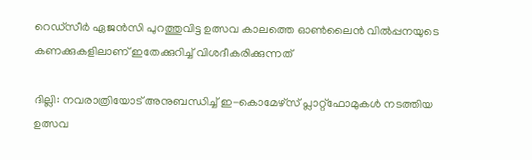റെഡ്‌സീർ ഏജൻസി പുറത്തുവിട്ട ഉത്സവ കാലത്തെ ഓൺലൈൻ വിൽപ്പനയുടെ കണക്കുകളിലാണ് ഇതേക്കുറിച്ച് വിശദീകരിക്കുന്നത്

ദില്ലി: നവരാത്രിയോട് അനുബന്ധിച്ച് ഇ-കൊമേഴ്സ് പ്ലാറ്റ്ഫോമുകൾ നടത്തിയ ഉത്സവ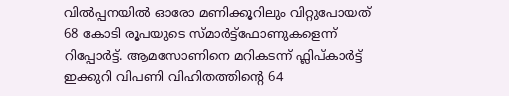വിൽപ്പനയിൽ ഓരോ മണിക്കൂറിലും വിറ്റുപോയത് 68 കോടി രൂപയുടെ സ്മാർട്ട്ഫോണുകളെന്ന് റിപ്പോർട്ട്. ആമസോണിനെ മറികടന്ന് ഫ്ലിപ്‌കാർട്ട് ഇക്കുറി വിപണി വിഹിതത്തിന്റെ 64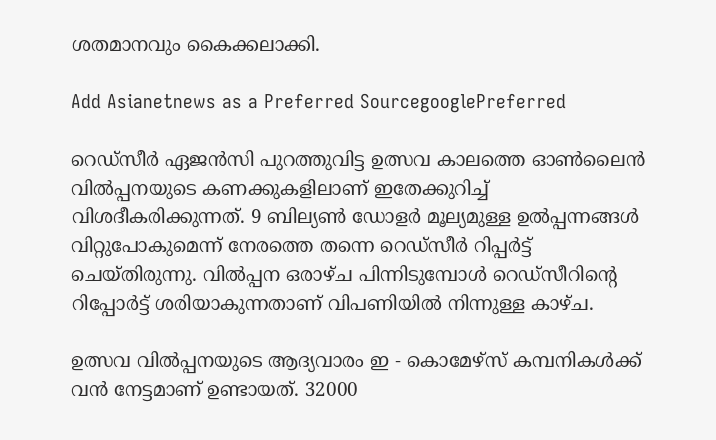ശതമാനവും കൈക്കലാക്കി.

Add Asianetnews as a Preferred SourcegooglePreferred

റെഡ്‌സീർ ഏജൻസി പുറത്തുവിട്ട ഉത്സവ കാലത്തെ ഓൺലൈൻ വിൽപ്പനയുടെ കണക്കുകളിലാണ് ഇതേക്കുറിച്ച് വിശദീകരിക്കുന്നത്. 9 ബില്യൺ ഡോളർ മൂല്യമുള്ള ഉൽപ്പന്നങ്ങൾ വിറ്റുപോകുമെന്ന് നേരത്തെ തന്നെ റെഡ്‌സീർ റിപ്പർട്ട് ചെയ്തിരുന്നു. വിൽപ്പന ഒരാഴ്ച പിന്നിടുമ്പോൾ റെഡ്സീറിന്റെ റിപ്പോർട്ട് ശരിയാകുന്നതാണ് വിപണിയിൽ നിന്നുള്ള കാഴ്ച.

ഉത്സവ വിൽപ്പനയുടെ ആദ്യവാരം ഇ - കൊമേഴ്സ് കമ്പനികൾക്ക് വൻ നേട്ടമാണ് ഉണ്ടായത്. 32000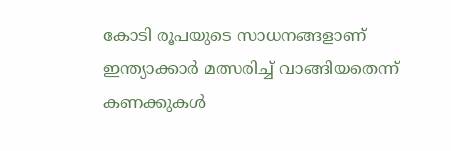കോടി രൂപയുടെ സാധനങ്ങളാണ് ഇന്ത്യാക്കാർ മത്സരിച്ച് വാങ്ങിയതെന്ന് കണക്കുകൾ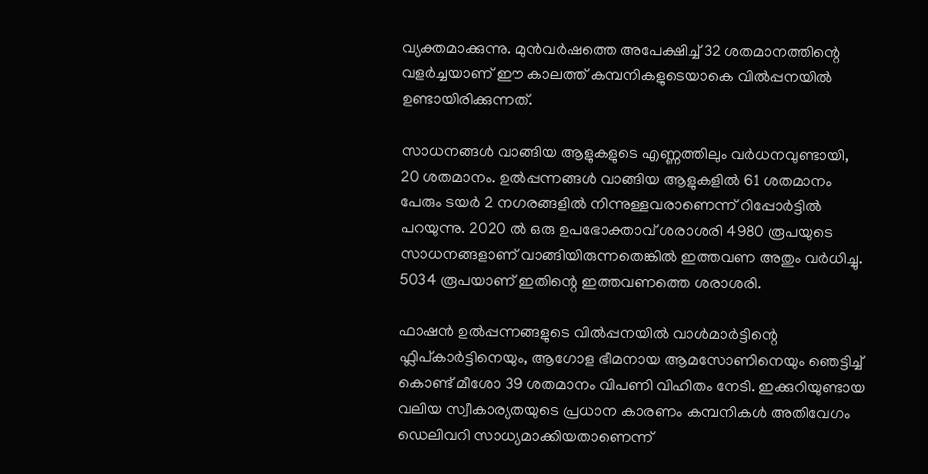വ്യക്തമാക്കുന്നു. മുൻവർഷത്തെ അപേക്ഷിച്ച് 32 ശതമാനത്തിന്റെ വളർച്ചയാണ് ഈ കാലത്ത് കമ്പനികളുടെയാകെ വിൽപ്പനയിൽ ഉണ്ടായിരിക്കുന്നത്.

സാധനങ്ങൾ വാങ്ങിയ ആളുകളുടെ എണ്ണത്തിലും വർധനവുണ്ടായി, 20 ശതമാനം. ഉൽപ്പന്നങ്ങൾ വാങ്ങിയ ആളുകളിൽ 61 ശതമാനം പേരും ടയർ 2 നഗരങ്ങളിൽ നിന്നുള്ളവരാണെന്ന് റിപ്പോർട്ടിൽ പറയുന്നു. 2020 ൽ ഒരു ഉപഭോക്താവ് ശരാശരി 4980 രൂപയുടെ സാധനങ്ങളാണ് വാങ്ങിയിരുന്നതെങ്കിൽ ഇത്തവണ അതും വർധിച്ചു. 5034 രൂപയാണ് ഇതിന്റെ ഇത്തവണത്തെ ശരാശരി.

ഫാഷൻ ഉൽപ്പന്നങ്ങളുടെ വിൽപ്പനയിൽ വാൾമാർട്ടിന്റെ ഫ്ലിപ്കാർട്ടിനെയും, ആഗോള ഭീമനായ ആമസോണിനെയും ഞെട്ടിച്ച് കൊണ്ട് മീശോ 39 ശതമാനം വിപണി വിഹിതം നേടി. ഇക്കുറിയുണ്ടായ വലിയ സ്വീകാര്യതയുടെ പ്രധാന കാരണം കമ്പനികൾ അതിവേഗം ഡെലിവറി സാധ്യമാക്കിയതാണെന്ന്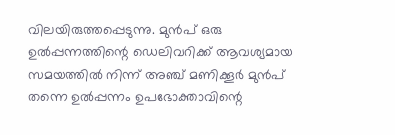വിലയിരുത്തപ്പെടുന്നു. മുൻപ് ഒരു ഉൽപ്പന്നത്തിന്റെ ഡെലിവറിക്ക് ആവശ്യമായ സമയത്തിൽ നിന്ന് അഞ്ച് മണിക്കൂർ മുൻപ് തന്നെ ഉൽപ്പന്നം ഉപഭോക്താവിന്റെ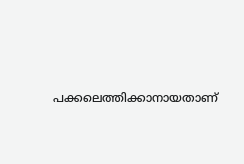പക്കലെത്തിക്കാനായതാണ്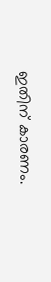ഇതിന് കാരണം.